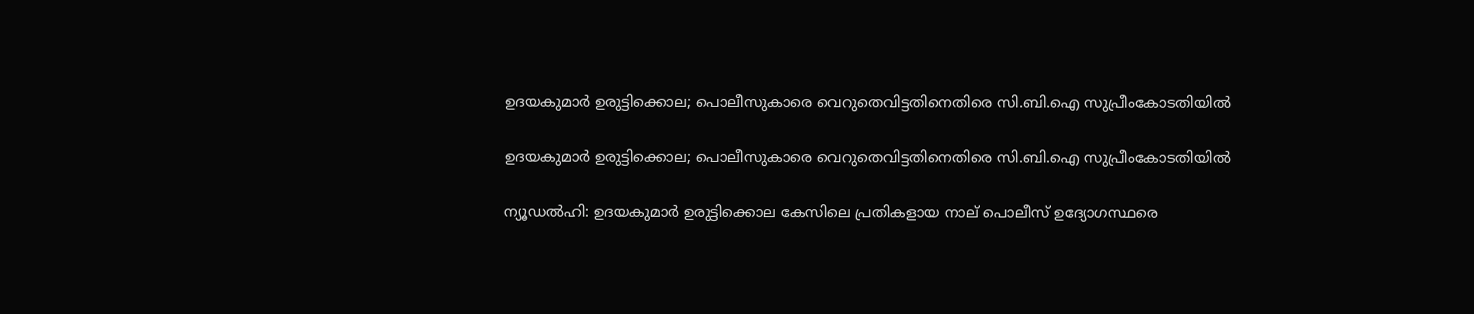ഉദയകുമാർ ഉരുട്ടിക്കൊല; പൊലീസുകാരെ വെറുതെവിട്ടതിനെതിരെ സി.ബി.ഐ സുപ്രീംകോടതിയിൽ

ഉദയകുമാർ ഉരുട്ടിക്കൊല; പൊലീസുകാരെ വെറുതെവിട്ടതിനെതിരെ സി.ബി.ഐ സുപ്രീംകോടതിയിൽ

ന്യൂഡൽഹി: ഉദയകുമാർ ഉരുട്ടിക്കൊല കേസിലെ പ്രതികളായ നാല് പൊലീസ് ഉദ്യോഗസ്ഥരെ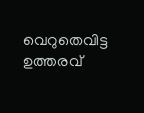വെറുതെവിട്ട ഉത്തരവ്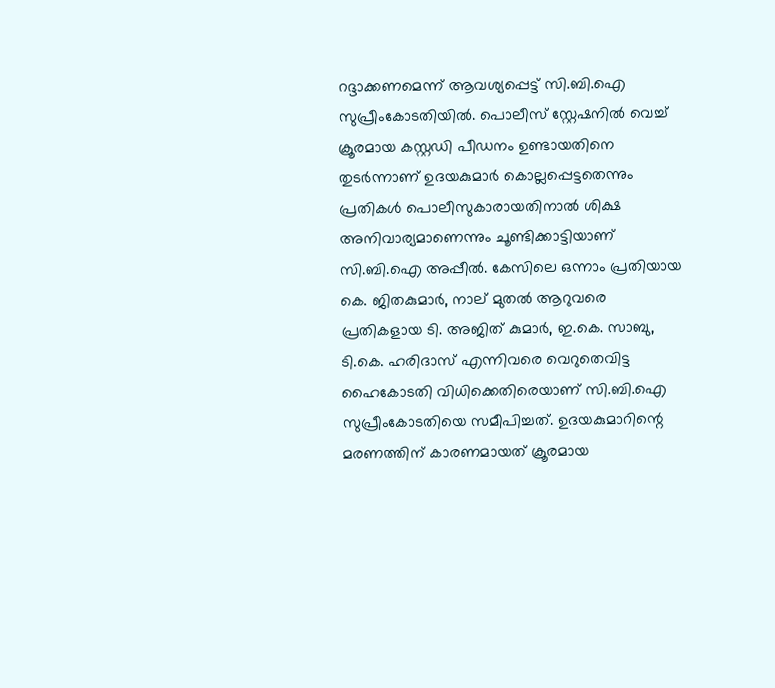റദ്ദാക്കണമെന്ന് ആവശ്യപ്പെട്ട് സി.ബി.ഐ സുപ്രീംകോടതിയിൽ. പൊലീസ് സ്റ്റേഷനിൽ വെച്ച് ക്രൂരമായ കസ്റ്റഡി പീഡനം ഉണ്ടായതിനെ തുടർന്നാണ് ഉദയകുമാർ കൊല്ലപ്പെട്ടതെന്നും പ്രതികൾ പൊലീസുകാരായതിനാൽ ശിക്ഷ അനിവാര്യമാണെന്നും ചൂണ്ടിക്കാട്ടിയാണ് സി.ബി.ഐ അപ്പീൽ. കേസിലെ ഒന്നാം പ്രതിയായ കെ. ജിതകുമാർ, നാല് മുതൽ ആറുവരെ പ്രതികളായ ടി. അജിത് കുമാർ, ഇ.കെ. സാബു, ടി.കെ. ഹരിദാസ് എന്നിവരെ വെറുതെവിട്ട ഹൈകോടതി വിധിക്കെതിരെയാണ് സി.ബി.ഐ സുപ്രീംകോടതിയെ സമീപിച്ചത്. ഉദയകുമാറിന്റെ മരണത്തിന് കാരണമായത് ക്രൂരമായ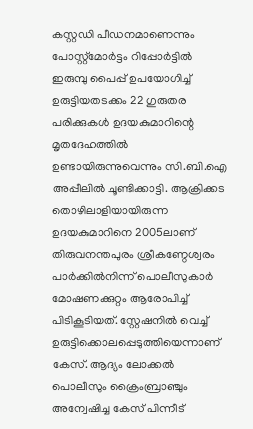കസ്റ്റഡി പീഡനമാണെന്നും പോസ്റ്റ്‌മോർട്ടം റിപ്പോർട്ടിൽ ഇരുമ്പു പൈപ്പ് ഉപയോഗിച്ച് ഉരുട്ടിയതടക്കം 22 ഗുരുതര പരിക്കുകൾ ഉദയകുമാറിന്റെ മൃതദേഹത്തിൽ ഉണ്ടായിരുന്നുവെന്നും സി.ബി.ഐ അപ്പീലിൽ ചൂണ്ടിക്കാട്ടി. ആക്രിക്കട തൊഴിലാളിയായിരുന്ന ഉദയകുമാറിനെ 2005ലാണ് തിരുവനന്തപുരം ശ്രീകണ്ഠേശ്വരം പാർക്കിൽനിന്ന് പൊലീസുകാർ മോഷണക്കുറ്റം ആരോപിച്ച് പിടികൂടിയത്. സ്റ്റേഷനിൽ വെച്ച് ഉരുട്ടിക്കൊലപ്പെടുത്തിയെന്നാണ് കേസ്. ആദ്യം ലോക്കൽ പൊലീസും ക്രൈംബ്രാഞ്ചും അന്വേഷിച്ച കേസ് പിന്നീട്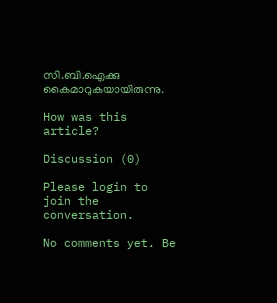സി.ബി.ഐക്കു കൈമാറുകയായിരുന്നു.

How was this article?

Discussion (0)

Please login to join the conversation.

No comments yet. Be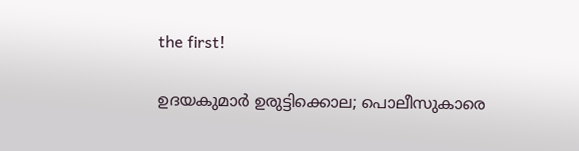the first!

ഉദയകുമാർ ഉരുട്ടിക്കൊല; പൊലീസുകാരെ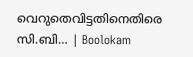വെറുതെവിട്ടതിനെതിരെ സി.ബി… | Boolokam